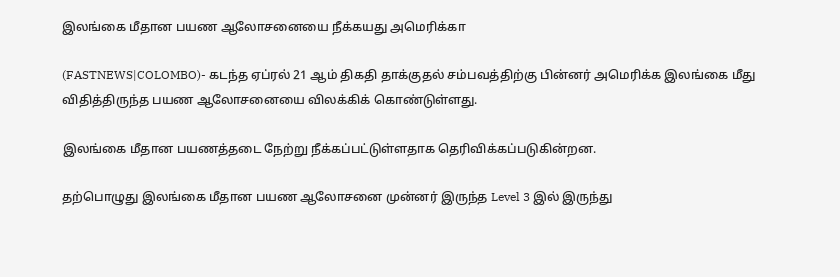இலங்கை மீதான பயண ஆலோசனையை நீக்கயது அமெரிக்கா

(FASTNEWS|COLOMBO)- கடந்த ஏப்ரல் 21 ஆம் திகதி தாக்குதல் சம்பவத்திற்கு பின்னர் அமெரிக்க இலங்கை மீது விதித்திருந்த பயண ஆலோசனையை விலக்கிக் கொண்டுள்ளது.

இலங்கை மீதான பயணத்தடை நேற்று நீக்கப்பட்டுள்ளதாக தெரிவிக்கப்படுகின்றன.

தற்பொழுது இலங்கை மீதான பயண ஆலோசனை முன்னர் இருந்த Level 3 இல் இருந்து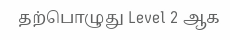தற்பொழுது Level 2 ஆக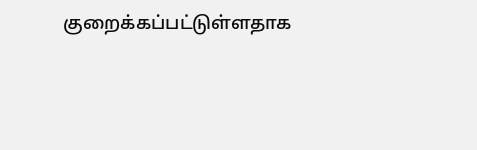குறைக்கப்பட்டுள்ளதாக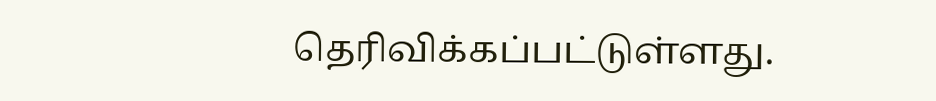தெரிவிக்கப்பட்டுள்ளது.